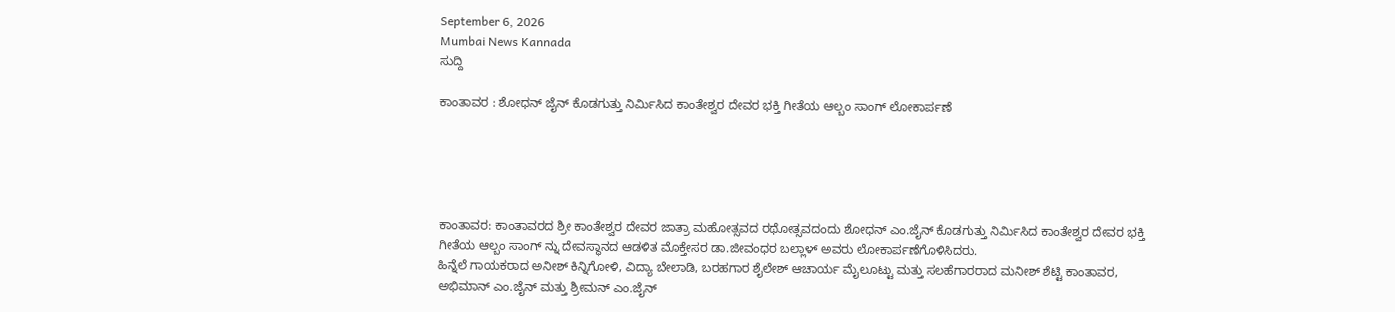September 6, 2026
Mumbai News Kannada
ಸುದ್ದಿ

ಕಾಂತಾವರ : ಶೋಧನ್ ಜೈನ್ ಕೊಡಗುತ್ತು ನಿರ್ಮಿಸಿದ ಕಾಂತೇಶ್ವರ ದೇವರ ಭಕ್ತಿ ಗೀತೆಯ ಆಲ್ಬಂ ಸಾಂಗ್ ಲೋಕಾರ್ಪಣೆ





ಕಾಂತಾವರ: ಕಾಂತಾವರದ ಶ್ರೀ ಕಾಂತೇಶ್ವರ ದೇವರ ಜಾತ್ರಾ ಮಹೋತ್ಸವದ ರಥೋತ್ಸವದಂದು ಶೋಧನ್ ಎಂ.ಜೈನ್ ಕೊಡಗುತ್ತು ನಿರ್ಮಿಸಿದ ಕಾಂತೇಶ್ವರ ದೇವರ ಭಕ್ತಿ ಗೀತೆಯ ಆಲ್ಬಂ ಸಾಂಗ್ ನ್ನು ದೇವಸ್ಥಾನದ ಆಡಳಿತ ಮೊಕ್ತೇಸರ ಡಾ.ಜೀವಂಧರ ಬಲ್ಲಾಳ್ ಅವರು ಲೋಕಾರ್ಪಣೆಗೊಳಿಸಿದರು.
ಹಿನ್ನೆಲೆ ಗಾಯಕರಾದ ಅನೀಶ್ ಕಿನ್ನಿಗೋಳಿ, ವಿದ್ಯಾ ಬೇಲಾಡಿ, ಬರಹಗಾರ ಶೈಲೇಶ್ ಆಚಾರ್ಯ ಮೈಲೂಟ್ಟು ಮತ್ತು ಸಲಹೆಗಾರರಾದ ಮನೀಶ್ ಶೆಟ್ಟಿ ಕಾಂತಾವರ, ಅಭಿಮಾನ್ ಎಂ.ಜೈನ್ ಮತ್ತು ಶ್ರೀಮನ್ ಎಂ.ಜೈನ್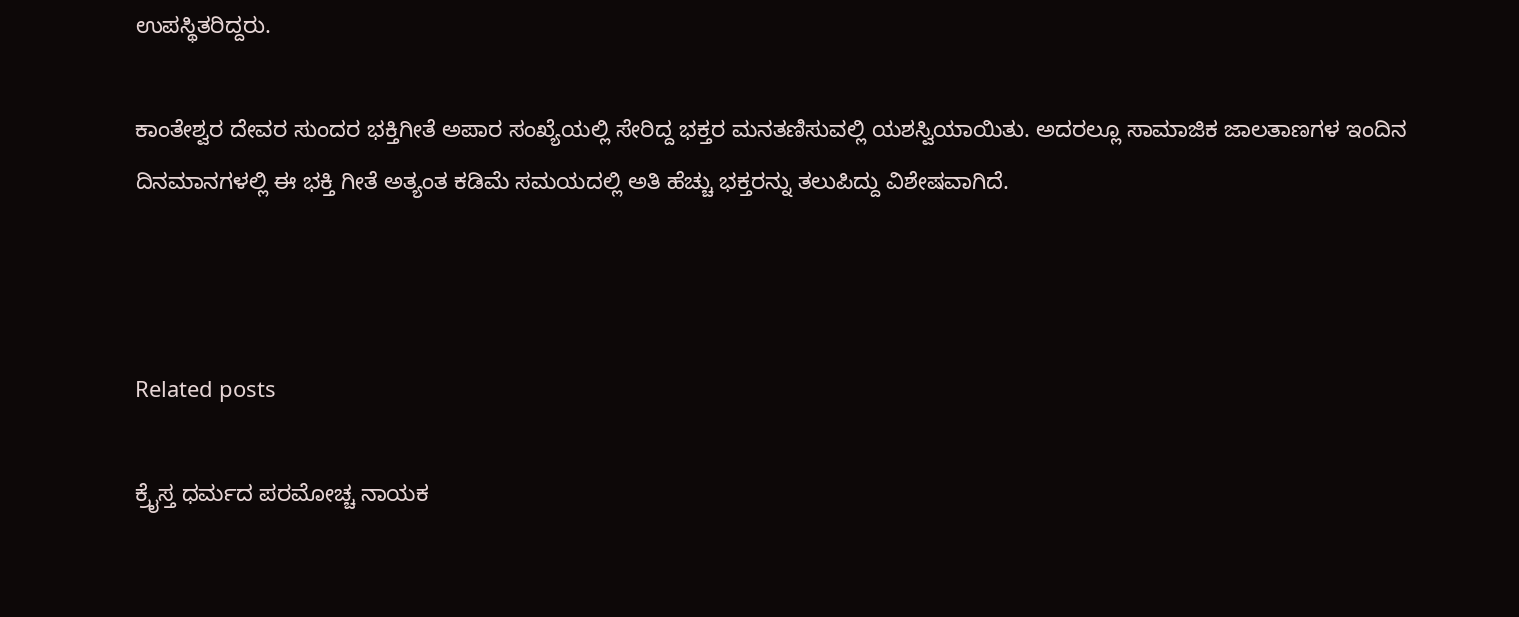ಉಪಸ್ಥಿತರಿದ್ದರು.

ಕಾಂತೇಶ್ವರ ದೇವರ ಸುಂದರ ಭಕ್ತಿಗೀತೆ ಅಪಾರ ಸಂಖ್ಯೆಯಲ್ಲಿ ಸೇರಿದ್ದ ಭಕ್ತರ ಮನತಣಿಸುವಲ್ಲಿ ಯಶಸ್ವಿಯಾಯಿತು. ಅದರಲ್ಲೂ ಸಾಮಾಜಿಕ ಜಾಲತಾಣಗಳ ಇಂದಿನ ದಿನಮಾನಗಳಲ್ಲಿ ಈ ಭಕ್ತಿ ಗೀತೆ ಅತ್ಯಂತ ಕಡಿಮೆ ಸಮಯದಲ್ಲಿ ಅತಿ ಹೆಚ್ಚು ಭಕ್ತರನ್ನು ತಲುಪಿದ್ದು ವಿಶೇಷವಾಗಿದೆ.



Related posts

ಕ್ರೈಸ್ತ ಧರ್ಮದ ಪರಮೋಚ್ಚ ನಾಯಕ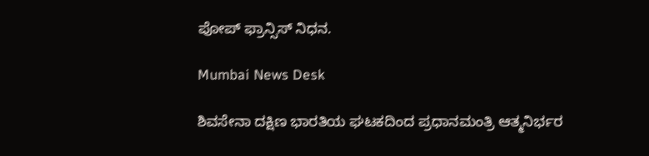ಪೋಪ್ ಫ್ರಾನ್ಸಿಸ್ ನಿಧನ.

Mumbai News Desk

ಶಿವಸೇನಾ ದಕ್ಷಿಣ ಭಾರತಿಯ ಘಟಕದಿಂದ ಪ್ರಧಾನಮಂತ್ರಿ ಆತ್ಮನಿರ್ಭರ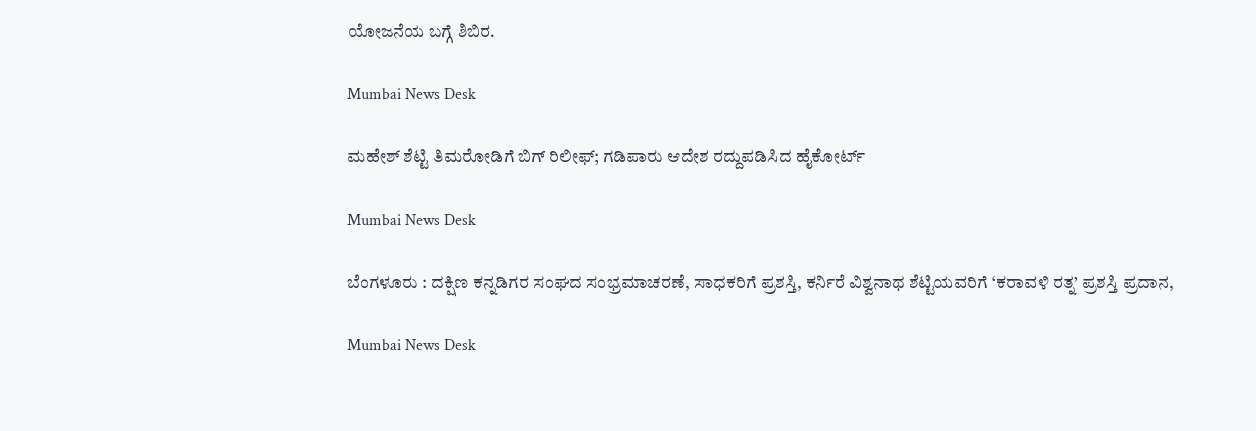ಯೋಜನೆಯ ಬಗ್ಗೆ ಶಿಬಿರ.

Mumbai News Desk

ಮಹೇಶ್ ಶೆಟ್ಟಿ ತಿಮರೋಡಿಗೆ ಬಿಗ್ ರಿಲೀಫ್; ಗಡಿಪಾರು ಆದೇಶ ರದ್ದುಪಡಿಸಿದ ಹೈಕೋರ್ಟ್

Mumbai News Desk

ಬೆಂಗಳೂರು : ದಕ್ಷಿಣ ಕನ್ನಡಿಗರ ಸಂಘದ ಸಂಭ್ರಮಾಚರಣೆ, ಸಾಧಕರಿಗೆ ಪ್ರಶಸ್ತಿ, ಕರ್ನಿರೆ ವಿಶ್ವನಾಥ ಶೆಟ್ಟಿಯವರಿಗೆ ‘ಕರಾವಳಿ ರತ್ನ’ ಪ್ರಶಸ್ತಿ ಪ್ರದಾನ,

Mumbai News Desk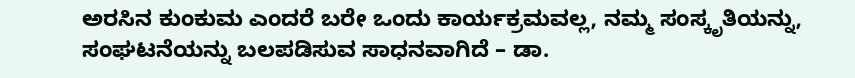ಅರಸಿನ ಕುಂಕುಮ ಎಂದರೆ ಬರೇ ಒಂದು ಕಾರ್ಯಕ್ರಮವಲ್ಲ, ನಮ್ಮ ಸಂಸ್ಕೃತಿಯನ್ನು, ಸಂಘಟನೆಯನ್ನು ಬಲಪಡಿಸುವ ಸಾಧನವಾಗಿದೆ – ಡಾ.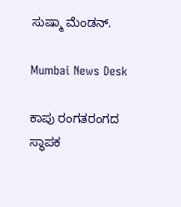ಸುಷ್ಮಾ ಮೆಂಡನ್‌.

Mumbai News Desk

ಕಾಪು ರಂಗತರಂಗದ ಸ್ಥಾಪಕ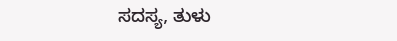ಸದಸ್ಯ, ತುಳು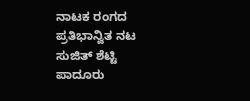ನಾಟಕ ರಂಗದ ಪ್ರತಿಭಾನ್ವಿತ ನಟ ಸುಜಿತ್ ಶೆಟ್ಟಿ ಪಾದೂರು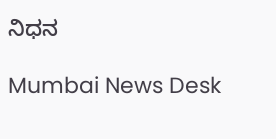ನಿಧನ

Mumbai News Desk